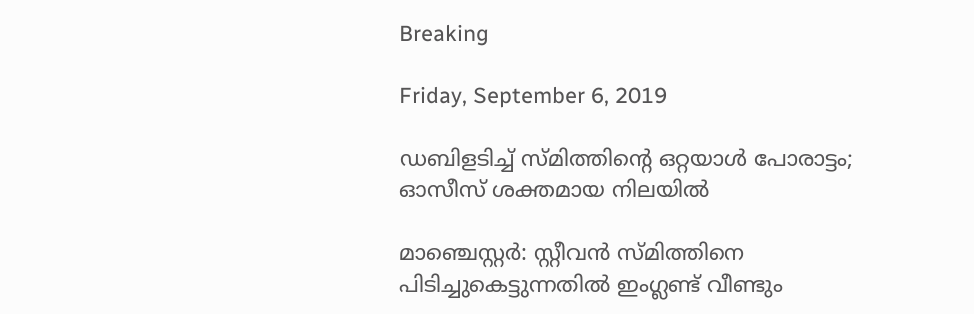Breaking

Friday, September 6, 2019

ഡബിളടിച്ച് സ്മിത്തിന്റെ ഒറ്റയാള്‍ പോരാട്ടം; ഓസീസ് ശക്തമായ നിലയില്‍

മാഞ്ചെസ്റ്റർ: സ്റ്റീവൻ സ്മിത്തിനെ പിടിച്ചുകെട്ടുന്നതിൽ ഇംഗ്ലണ്ട് വീണ്ടും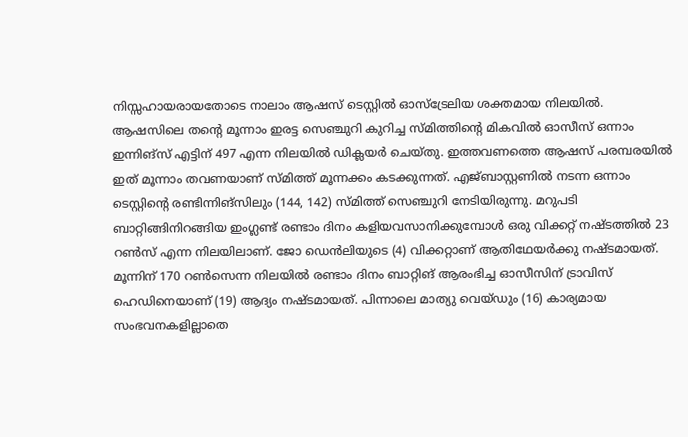നിസ്സഹായരായതോടെ നാലാം ആഷസ് ടെസ്റ്റിൽ ഓസ്ട്രേലിയ ശക്തമായ നിലയിൽ. ആഷസിലെ തന്റെ മൂന്നാം ഇരട്ട സെഞ്ചുറി കുറിച്ച സ്മിത്തിന്റെ മികവിൽ ഓസീസ് ഒന്നാം ഇന്നിങ്സ് എട്ടിന് 497 എന്ന നിലയിൽ ഡിക്ലയർ ചെയ്തു. ഇത്തവണത്തെ ആഷസ് പരമ്പരയിൽ ഇത് മൂന്നാം തവണയാണ് സ്മിത്ത് മൂന്നക്കം കടക്കുന്നത്. എജ്ബാസ്റ്റണിൽ നടന്ന ഒന്നാം ടെസ്റ്റിന്റെ രണ്ടിന്നിങ്സിലും (144, 142) സ്മിത്ത് സെഞ്ചുറി നേടിയിരുന്നു. മറുപടി ബാറ്റിങ്ങിനിറങ്ങിയ ഇംഗ്ലണ്ട് രണ്ടാം ദിനം കളിയവസാനിക്കുമ്പോൾ ഒരു വിക്കറ്റ് നഷ്ടത്തിൽ 23 റൺസ് എന്ന നിലയിലാണ്. ജോ ഡെൻലിയുടെ (4) വിക്കറ്റാണ് ആതിഥേയർക്കു നഷ്ടമായത്. മൂന്നിന് 170 റൺസെന്ന നിലയിൽ രണ്ടാം ദിനം ബാറ്റിങ് ആരംഭിച്ച ഓസീസിന് ട്രാവിസ് ഹെഡിനെയാണ് (19) ആദ്യം നഷ്ടമായത്. പിന്നാലെ മാത്യു വെയ്ഡും (16) കാര്യമായ സംഭവനകളില്ലാതെ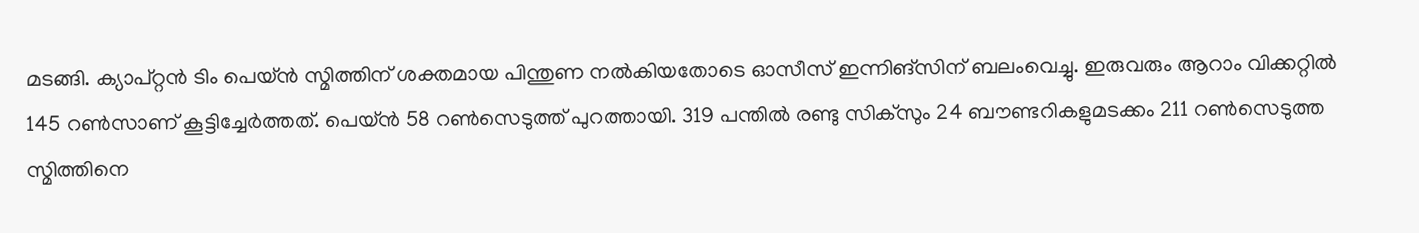മടങ്ങി. ക്യാപ്റ്റൻ ടിം പെയ്ൻ സ്മിത്തിന് ശക്തമായ പിന്തുണ നൽകിയതോടെ ഓസീസ് ഇന്നിങ്സിന് ബലംവെച്ചു. ഇരുവരും ആറാം വിക്കറ്റിൽ 145 റൺസാണ് കൂട്ടിച്ചേർത്തത്. പെയ്ൻ 58 റൺസെടുത്ത് പുറത്തായി. 319 പന്തിൽ രണ്ടു സിക്സും 24 ബൗണ്ടറികളുമടക്കം 211 റൺസെടുത്ത സ്മിത്തിനെ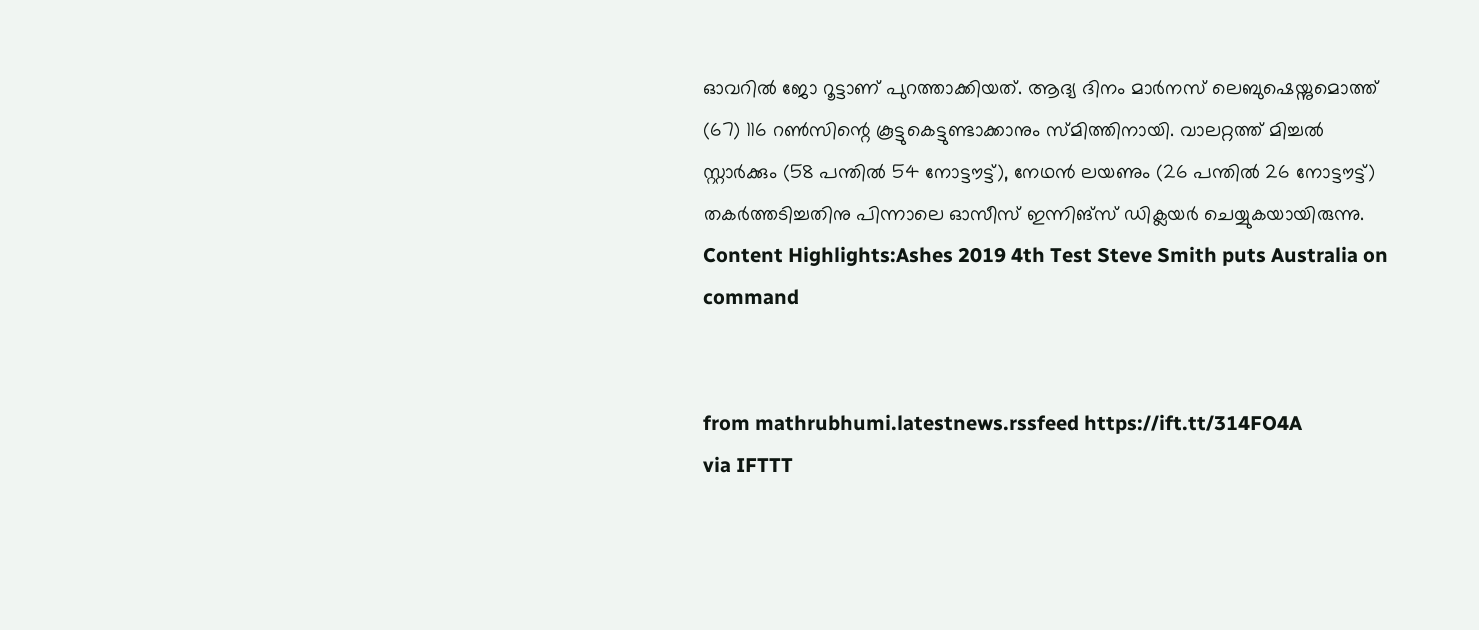ഓവറിൽ ജോ റൂട്ടാണ് പുറത്താക്കിയത്. ആദ്യ ദിനം മാർനസ് ലെബുഷെയ്നുമൊത്ത് (67) 116 റൺസിന്റെ കൂട്ടുകെട്ടുണ്ടാക്കാനും സ്മിത്തിനായി. വാലറ്റത്ത് മിച്ചൽ സ്റ്റാർക്കും (58 പന്തിൽ 54 നോട്ടൗട്ട്), നേഥൻ ലയണും (26 പന്തിൽ 26 നോട്ടൗട്ട്) തകർത്തടിച്ചതിനു പിന്നാലെ ഓസീസ് ഇന്നിങ്സ് ഡിക്ലയർ ചെയ്യുകയായിരുന്നു. Content Highlights:Ashes 2019 4th Test Steve Smith puts Australia on command


from mathrubhumi.latestnews.rssfeed https://ift.tt/314FO4A
via IFTTT